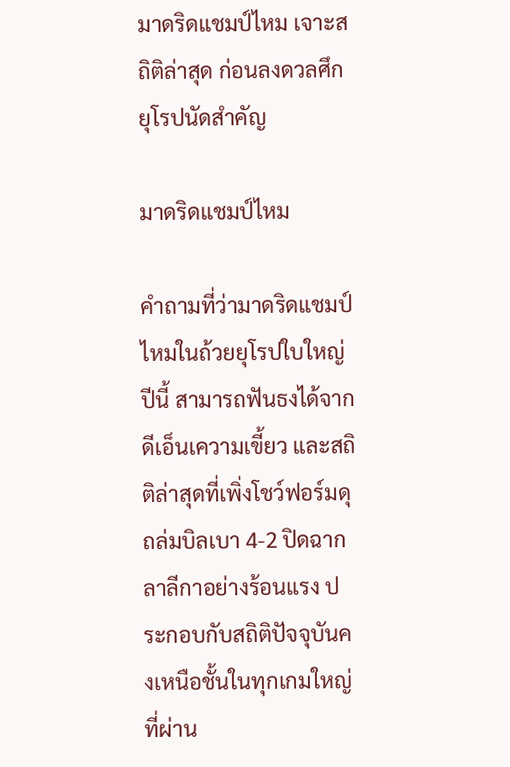มาดริดแชมป์ไหม เจาะสถิติล่าสุด ก่อนลงดวลศึกยุโรปนัดสำคัญ

มาดริดแชมป์ไหม

คำถามที่ว่ามาดริดแชมป์ไหมในถ้วยยุโรปใบใหญ่ปีนี้ สามารถฟันธงได้จากดีเอ็นเความเขี้ยว และสถิติล่าสุดที่เพิ่งโชว์ฟอร์มดุถล่มบิลเบา 4-2 ปิดฉากลาลีกาอย่างร้อนแรง ประกอบกับสถิติปัจจุบันคงเหนือชั้นในทุกเกมใหญ่ที่ผ่าน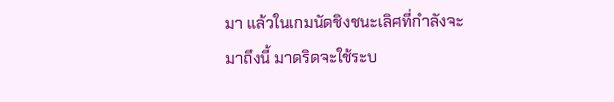มา แล้วในเกมนัดชิงชนะเลิศที่กำลังจะมาถึงนี้ มาดริดจะใช้ระบ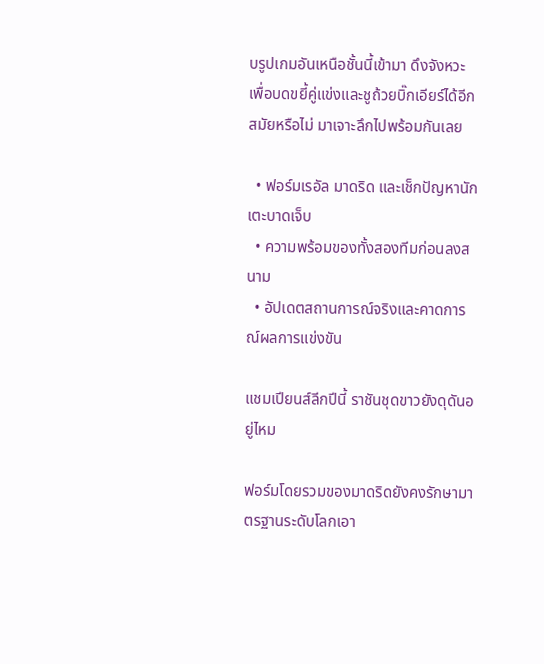บรูปเกมอันเหนือชั้นนี้เข้ามา ดึงจังหวะ เพื่อบดขยี้คู่แข่งและชูถ้วยบิ๊กเอียร์ได้อีกสมัยหรือไม่ มาเจาะลึกไปพร้อมกันเลย

  • ฟอร์มเรอัล มาดริด และเช็กปัญหานักเตะบาดเจ็บ
  • ความพร้อมของทั้งสองทีมก่อนลงสนาม
  • อัปเดตสถานการณ์จริงและคาดการณ์ผลการแข่งขัน

แชมเปียนส์ลีกปีนี้ ราชันชุดขาวยังดุดันอยู่ไหม

ฟอร์มโดยรวมของมาดริดยังคงรักษามาตรฐานระดับโลกเอา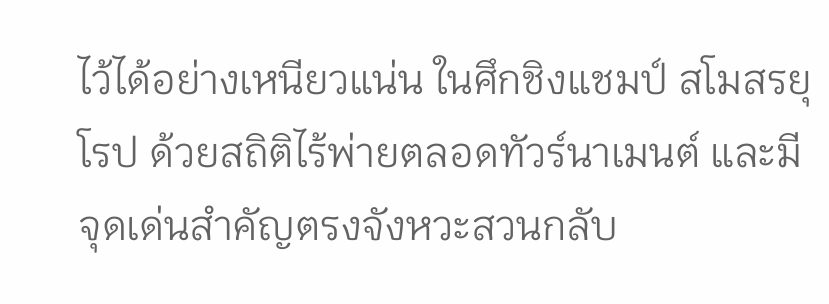ไว้ได้อย่างเหนียวแน่น ในศึกชิงแชมป์ สโมสรยุโรป ด้วยสถิติไร้พ่ายตลอดทัวร์นาเมนต์ และมีจุดเด่นสำคัญตรงจังหวะสวนกลับ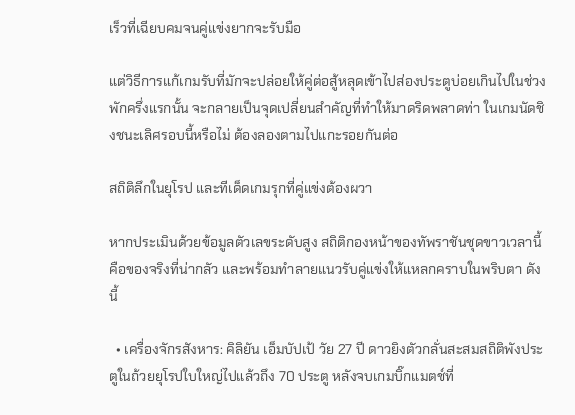เร็วที่เฉียบคมจนคู่แข่งยากจะรับมือ

แต่วิธีการแก้เกมรับที่มักจะปล่อยให้คู่ต่อสู้หลุดเข้าไปส่องประตูบ่อยเกินไปในช่วงพักครึ่งแรกนั้น จะกลายเป็นจุดเปลี่ยนสำคัญที่ทำให้มาดริดพลาดท่า ในเกมนัดชิงชนะเลิศรอบนี้หรือไม่ ต้องลองตามไปแกะรอยกันต่อ

สถิติลึกในยุโรป และทีเด็ดเกมรุกที่คู่แข่งต้องผวา

หากประเมินด้วยข้อมูลตัวเลขระดับสูง สถิติกองหน้าของทัพราชันชุดขาวเวลานี้ คือของจริงที่น่ากลัว และพร้อมทำลายแนวรับคู่แข่งให้แหลกคราบในพริบตา ดังนี้

  • เครื่องจักรสังหาร: คิลิยัน เอ็มบัปเป้ วัย 27 ปี ดาวยิงตัวกลั่นสะสมสถิติพังประตูในถ้วยยุโรปใบใหญ่ไปแล้วถึง 70 ประตู หลังจบเกมบิ๊กแมตช์ที่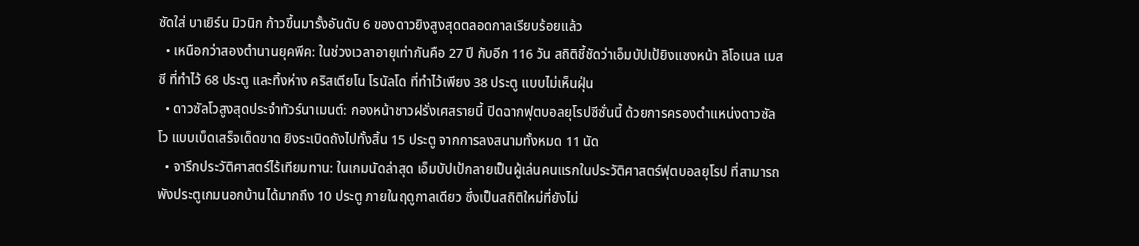ซัดใส่ บาเยิร์น มิวนิก ก้าวขึ้นมารั้งอันดับ 6 ของดาวยิงสูงสุดตลอดกาลเรียบร้อยแล้ว
  • เหนือกว่าสองตำนานยุคพีค: ในช่วงเวลาอายุเท่ากันคือ 27 ปี กับอีก 116 วัน สถิติชี้ชัดว่าเอ็มบัปเป้ยิงแซงหน้า ลิโอเนล เมสซี ที่ทำไว้ 68 ประตู และทิ้งห่าง คริสเตียโน โรนัลโด ที่ทำไว้เพียง 38 ประตู แบบไม่เห็นฝุ่น
  • ดาวซัลโวสูงสุดประจำทัวร์นาเมนต์: กองหน้าชาวฝรั่งเศสรายนี้ ปิดฉากฟุตบอลยุโรปซีซั่นนี้ ด้วยการครองตำแหน่งดาวซัลโว แบบเบ็ดเสร็จเด็ดขาด ยิงระเบิดถังไปทั้งสิ้น 15 ประตู จากการลงสนามทั้งหมด 11 นัด
  • จารึกประวัติศาสตร์ไร้เทียมทาน: ในเกมนัดล่าสุด เอ็มบัปเป้กลายเป็นผู้เล่นคนแรกในประวัติศาสตร์ฟุตบอลยุโรป ที่สามารถพังประตูเกมนอกบ้านได้มากถึง 10 ประตู ภายในฤดูกาลเดียว ซึ่งเป็นสถิติใหม่ที่ยังไม่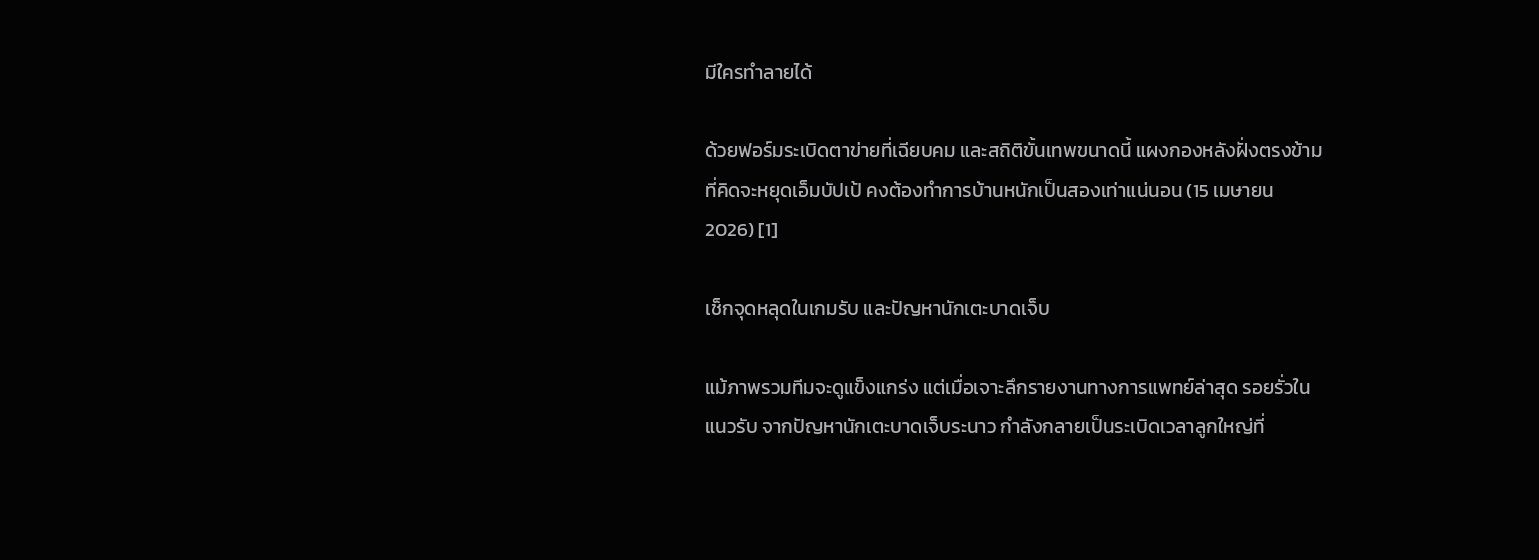มีใครทำลายได้

ด้วยฟอร์มระเบิดตาข่ายที่เฉียบคม และสถิติขั้นเทพขนาดนี้ แผงกองหลังฝั่งตรงข้ามที่คิดจะหยุดเอ็มบัปเป้ คงต้องทำการบ้านหนักเป็นสองเท่าแน่นอน (15 เมษายน 2026) [1]

เช็กจุดหลุดในเกมรับ และปัญหานักเตะบาดเจ็บ

แม้ภาพรวมทีมจะดูแข็งแกร่ง แต่เมื่อเจาะลึกรายงานทางการแพทย์ล่าสุด รอยรั่วในแนวรับ จากปัญหานักเตะบาดเจ็บระนาว กำลังกลายเป็นระเบิดเวลาลูกใหญ่ที่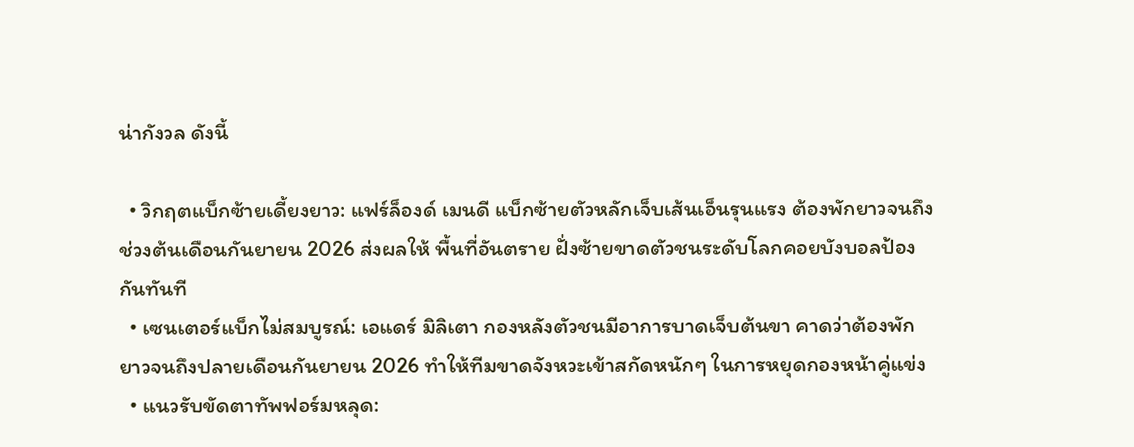น่ากังวล ดังนี้

  • วิกฤตแบ็กซ้ายเดี้ยงยาว: แฟร์ล็องด์ เมนดี แบ็กซ้ายตัวหลักเจ็บเส้นเอ็นรุนแรง ต้องพักยาวจนถึงช่วงต้นเดือนกันยายน 2026 ส่งผลให้ พื้นที่อันตราย ฝั่งซ้ายขาดตัวชนระดับโลกคอยบังบอลป้องกันทันที
  • เซนเตอร์แบ็กไม่สมบูรณ์: เอแดร์ มิลิเตา กองหลังตัวชนมีอาการบาดเจ็บต้นขา คาดว่าต้องพักยาวจนถึงปลายเดือนกันยายน 2026 ทำให้ทีมขาดจังหวะเข้าสกัดหนักๆ ในการหยุดกองหน้าคู่แข่ง
  • แนวรับขัดตาทัพฟอร์มหลุด: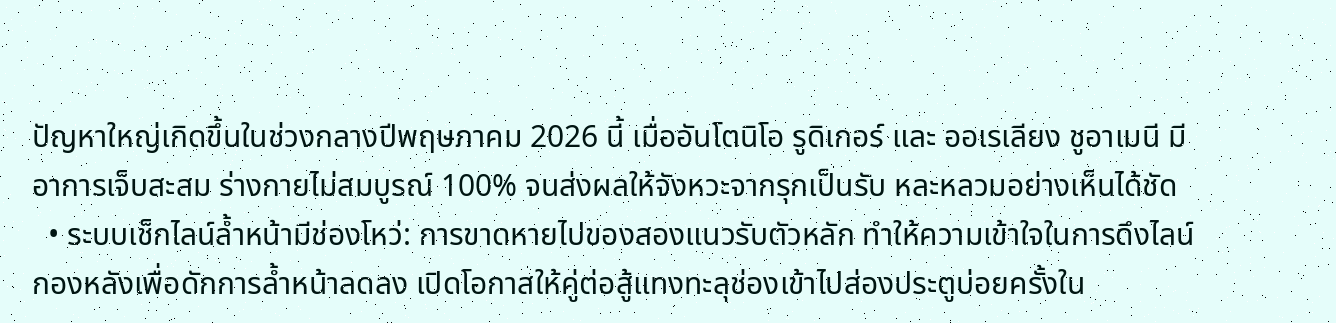ปัญหาใหญ่เกิดขึ้นในช่วงกลางปีพฤษภาคม 2026 นี้ เมื่ออันโตนิโอ รูดิเกอร์ และ ออเรเลียง ชูอาเมนี มีอาการเจ็บสะสม ร่างกายไม่สมบูรณ์ 100% จนส่งผลให้จังหวะจากรุกเป็นรับ หละหลวมอย่างเห็นได้ชัด
  • ระบบเช็กไลน์ล้ำหน้ามีช่องโหว่: การขาดหายไปของสองแนวรับตัวหลัก ทำให้ความเข้าใจในการดึงไลน์กองหลังเพื่อดักการล้ำหน้าลดลง เปิดโอกาสให้คู่ต่อสู้แทงทะลุช่องเข้าไปส่องประตูบ่อยครั้งใน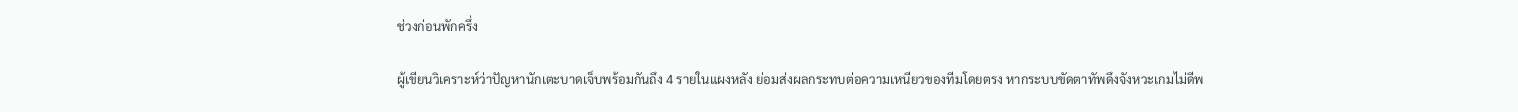ช่วงก่อนพักครึ่ง

ผู้เขียนวิเคราะห์ว่าปัญหานักเตะบาดเจ็บพร้อมกันถึง 4 รายในแผงหลัง ย่อมส่งผลกระทบต่อความเหนียวของทีมโดยตรง หากระบบขัดตาทัพดึงจังหวะเกมไม่ดีพ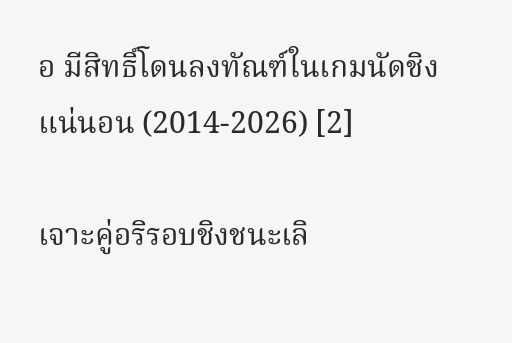อ มีสิทธิ์โดนลงทัณฑ์ในเกมนัดชิงแน่นอน (2014-2026) [2]

เจาะคู่อริรอบชิงชนะเลิ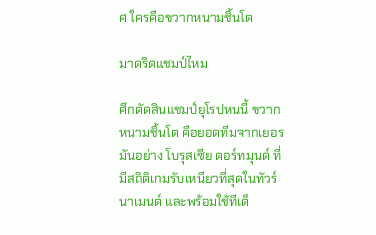ศ ใครคือขวากหนามชิ้นโต

มาดริดแชมป์ไหม

ศึกตัดสินแชมป์ยุโรปหนนี้ ขวากหนามชิ้นโต คือยอดทีมจากเยอรมันอย่าง โบรุสเซีย ดอร์ทมุนด์ ที่มีสถิติเกมรับเหนียวที่สุดในทัวร์นาเมนต์ และพร้อมใช้ทีเด็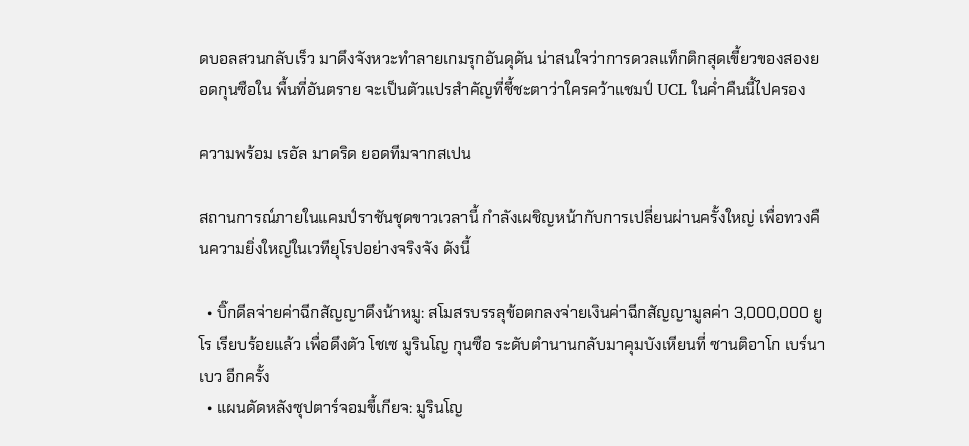ดบอลสวนกลับเร็ว มาดึงจังหวะทำลายเกมรุกอันดุดัน น่าสนใจว่าการดวลแท็กติกสุดเขี้ยวของสองยอดกุนซือใน พื้นที่อันตราย จะเป็นตัวแปรสำคัญที่ชี้ชะตาว่าใครคว้าแชมป์ UCL ในค่ำคืนนี้ไปครอง

ความพร้อม เรอัล มาดริด ยอดทีมจากสเปน

สถานการณ์ภายในแคมป์ราชันชุดขาวเวลานี้ กำลังเผชิญหน้ากับการเปลี่ยนผ่านครั้งใหญ่ เพื่อทวงคืนความยิ่งใหญ่ในเวทียุโรปอย่างจริงจัง ดังนี้

  • บิ๊กดีลจ่ายค่าฉีกสัญญาดึงน้าหมู: สโมสรบรรลุข้อตกลงจ่ายเงินค่าฉีกสัญญามูลค่า 3,000,000 ยูโร เรียบร้อยแล้ว เพื่อดึงตัว โชเซ มูรินโญ กุนซือ ระดับตำนานกลับมาคุมบังเหียนที่ ซานติอาโก เบร์นาเบว อีกครั้ง
  • แผนดัดหลังซุปตาร์จอมขี้เกียจ: มูรินโญ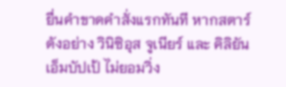ยื่นคำขาดคำสั่งแรกทันที หากสตาร์ดังอย่าง วินิซิอุส จูเนียร์ และ คิลิยัน เอ็มบัปเป้ ไม่ยอมวิ่ง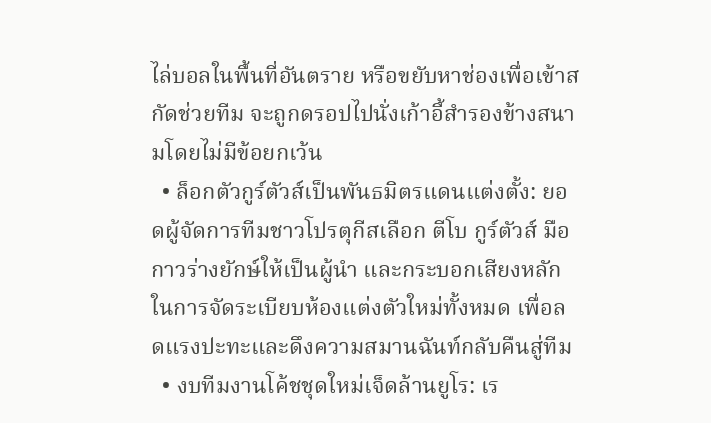ไล่บอลในพื้นที่อันตราย หรือขยับหาช่องเพื่อเข้าสกัดช่วยทีม จะถูกดรอปไปนั่งเก้าอี้สำรองข้างสนามโดยไม่มีข้อยกเว้น
  • ล็อกตัวกูร์ตัวส์เป็นพันธมิตรแดนแต่งตั้ง: ยอดผู้จัดการทีมชาวโปรตุกีสเลือก ตีโบ กูร์ตัวส์ มือกาวร่างยักษ์ให้เป็นผู้นำ และกระบอกเสียงหลักในการจัดระเบียบห้องแต่งตัวใหม่ทั้งหมด เพื่อลดแรงปะทะและดึงความสมานฉันท์กลับคืนสู่ทีม
  • งบทีมงานโค้ชชุดใหม่เจ็ดล้านยูโร: เร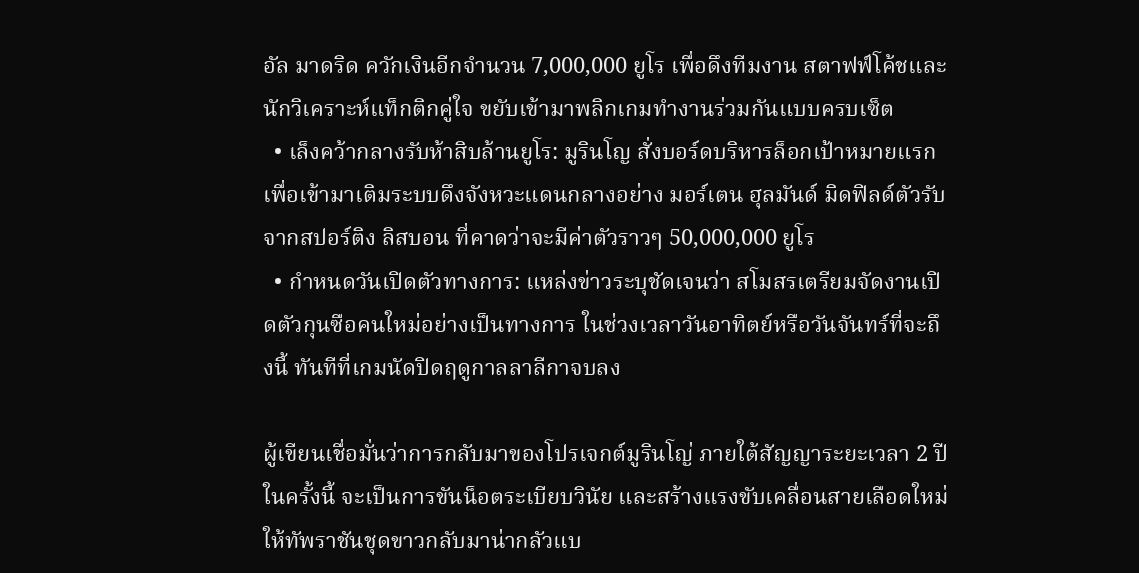อัล มาดริด ควักเงินอีกจำนวน 7,000,000 ยูโร เพื่อดึงทีมงาน สตาฟฟ์โค้ชและนักวิเคราะห์แท็กติกคู่ใจ ขยับเข้ามาพลิกเกมทำงานร่วมกันแบบครบเซ็ต
  • เล็งคว้ากลางรับห้าสิบล้านยูโร: มูรินโญ สั่งบอร์ดบริหารล็อกเป้าหมายแรก เพื่อเข้ามาเติมระบบดึงจังหวะแดนกลางอย่าง มอร์เตน ฮุลมันด์ มิดฟิลด์ตัวรับจากสปอร์ติง ลิสบอน ที่คาดว่าจะมีค่าตัวราวๆ 50,000,000 ยูโร
  • กำหนดวันเปิดตัวทางการ: แหล่งข่าวระบุชัดเจนว่า สโมสรเตรียมจัดงานเปิดตัวกุนซือคนใหม่อย่างเป็นทางการ ในช่วงเวลาวันอาทิตย์หรือวันจันทร์ที่จะถึงนี้ ทันทีที่เกมนัดปิดฤดูกาลลาลีกาจบลง

ผู้เขียนเชื่อมั่นว่าการกลับมาของโปรเจกต์มูรินโญ่ ภายใต้สัญญาระยะเวลา 2 ปีในครั้งนี้ จะเป็นการขันน็อตระเบียบวินัย และสร้างแรงขับเคลื่อนสายเลือดใหม่ ให้ทัพราชันชุดขาวกลับมาน่ากลัวแบ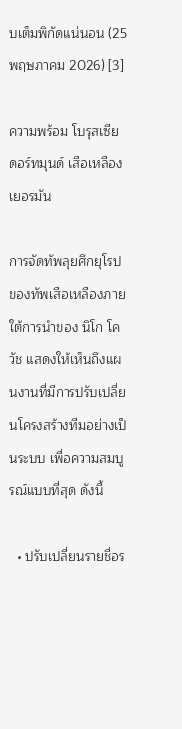บเต็มพิกัดแน่นอน (25 พฤษภาคม 2026) [3]

ความพร้อม โบรุสเซีย ดอร์ทมุนด์ เสือเหลืองเยอรมัน

การจัดทัพลุยศึกยุโรปของทัพเสือเหลืองภายใต้การนำของ นิโก โควัช แสดงให้เห็นถึงแผนงานที่มีการปรับเปลี่ยนโครงสร้างทีมอย่างเป็นระบบ เพื่อความสมบูรณ์แบบที่สุด ดังนี้

  • ปรับเปลี่ยนรายชื่อร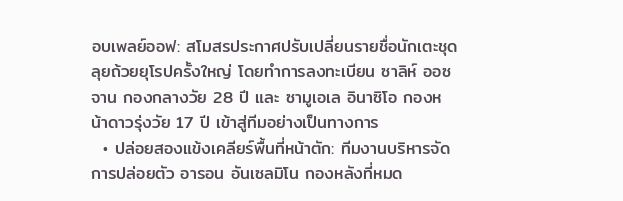อบเพลย์ออฟ: สโมสรประกาศปรับเปลี่ยนรายชื่อนักเตะชุดลุยถ้วยยุโรปครั้งใหญ่ โดยทำการลงทะเบียน ซาลิห์ ออซจาน กองกลางวัย 28 ปี และ ซามูเอเล อินาซิโอ กองหน้าดาวรุ่งวัย 17 ปี เข้าสู่ทีมอย่างเป็นทางการ
  • ปล่อยสองแข้งเคลียร์พื้นที่หน้าตัก: ทีมงานบริหารจัดการปล่อยตัว อารอน อันเซลมิโน กองหลังที่หมด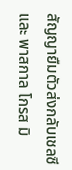สัญญายืมตัวส่งกลับเชลซี และ พาสกาล โกรส มิ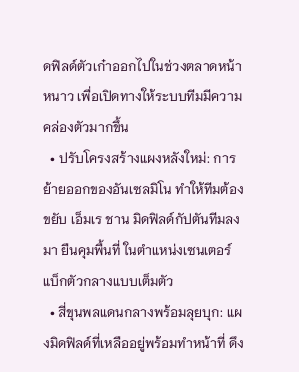ดฟิลด์ตัวเก๋าออกไปในช่วงตลาดหน้าหนาว เพื่อเปิดทางให้ระบบทีมมีความคล่องตัวมากขึ้น
  • ปรับโครงสร้างแผงหลังใหม่: การย้ายออกของอันเซลมิโน ทำให้ทีมต้องขยับ เอ็มเร ชาน มิดฟิลด์กัปตันทีมลงมา ยืนคุมพื้นที่ ในตำแหน่งเซนเตอร์แบ็กตัวกลางแบบเต็มตัว
  • สี่ขุนพลแดนกลางพร้อมลุยบุก: แผงมิดฟิลด์ที่เหลืออยู่พร้อมทำหน้าที่ ดึง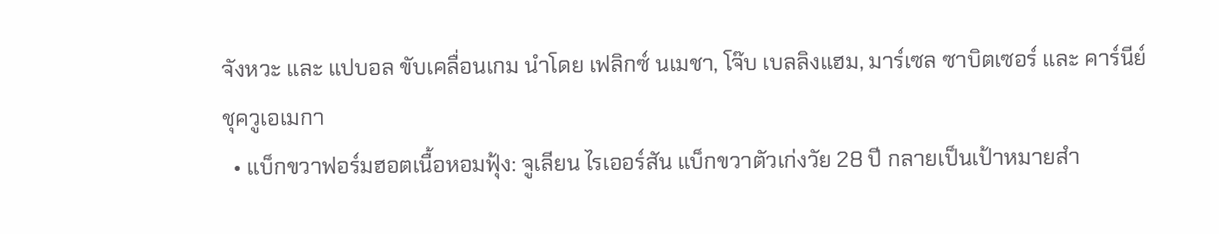จังหวะ และ แปบอล ขับเคลื่อนเกม นำโดย เฟลิกซ์ นเมชา, โจ๊บ เบลลิงแฮม, มาร์เซล ซาบิตเซอร์ และ คาร์นีย์ ชุควูเอเมกา
  • แบ็กขวาฟอร์มฮอตเนื้อหอมฟุ้ง: จูเลียน ไรเออร์สัน แบ็กขวาตัวเก่งวัย 28 ปี กลายเป็นเป้าหมายสำ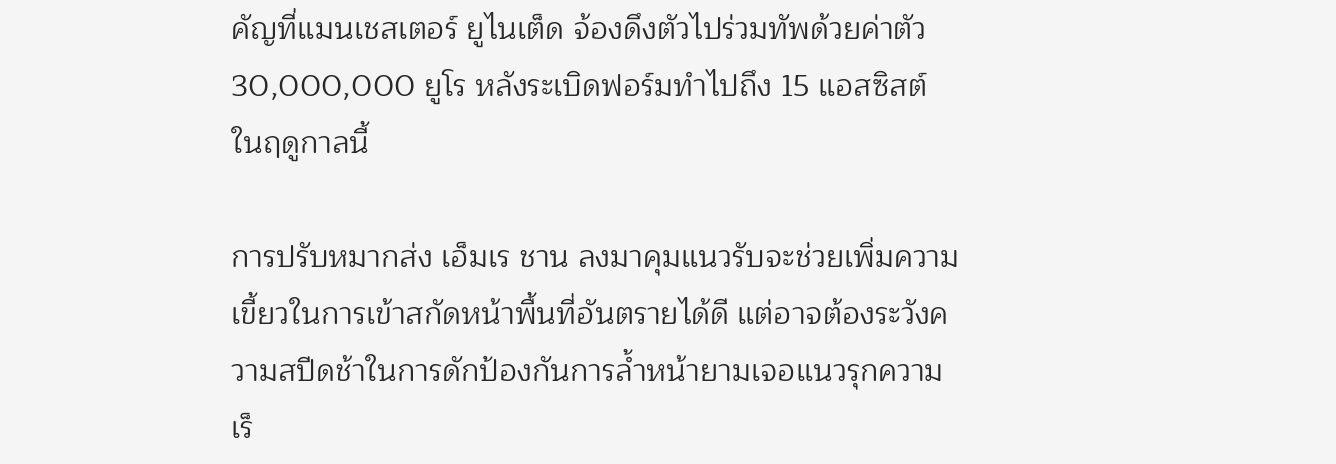คัญที่แมนเชสเตอร์ ยูไนเต็ด จ้องดึงตัวไปร่วมทัพด้วยค่าตัว 30,000,000 ยูโร หลังระเบิดฟอร์มทำไปถึง 15 แอสซิสต์ ในฤดูกาลนี้

การปรับหมากส่ง เอ็มเร ชาน ลงมาคุมแนวรับจะช่วยเพิ่มความเขี้ยวในการเข้าสกัดหน้าพื้นที่อันตรายได้ดี แต่อาจต้องระวังความสปีดช้าในการดักป้องกันการล้ำหน้ายามเจอแนวรุกความเร็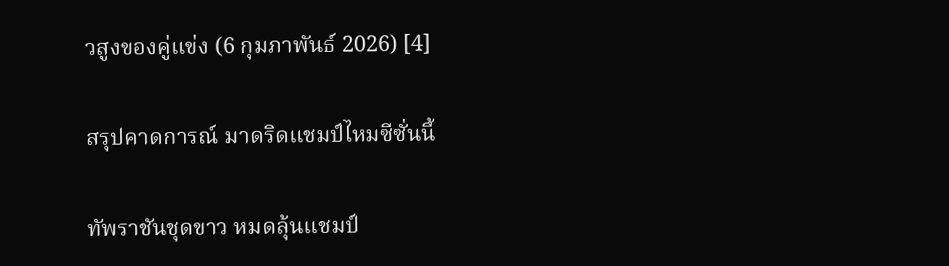วสูงของคู่แข่ง (6 กุมภาพันธ์ 2026) [4]

สรุปคาดการณ์ มาดริดแชมป์ไหมซีซั่นนี้

ทัพราชันชุดขาว หมดลุ้นแชมป์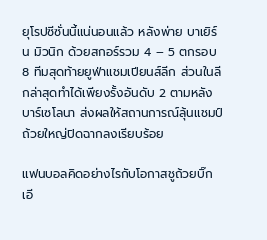ยุโรปซีซั่นนี้แน่นอนแล้ว หลังพ่าย บาเยิร์น มิวนิก ด้วยสกอร์รวม 4 – 5 ตกรอบ 8 ทีมสุดท้ายยูฟ่าแชมเปียนส์ลีก ส่วนในลีกล่าสุดทำได้เพียงรั้งอันดับ 2 ตามหลังบาร์เซโลนา ส่งผลให้สถานการณ์ลุ้นแชมป์ถ้วยใหญ่ปิดฉากลงเรียบร้อย

แฟนบอลคิดอย่างไรกับโอกาสชูถ้วยบิ๊กเอี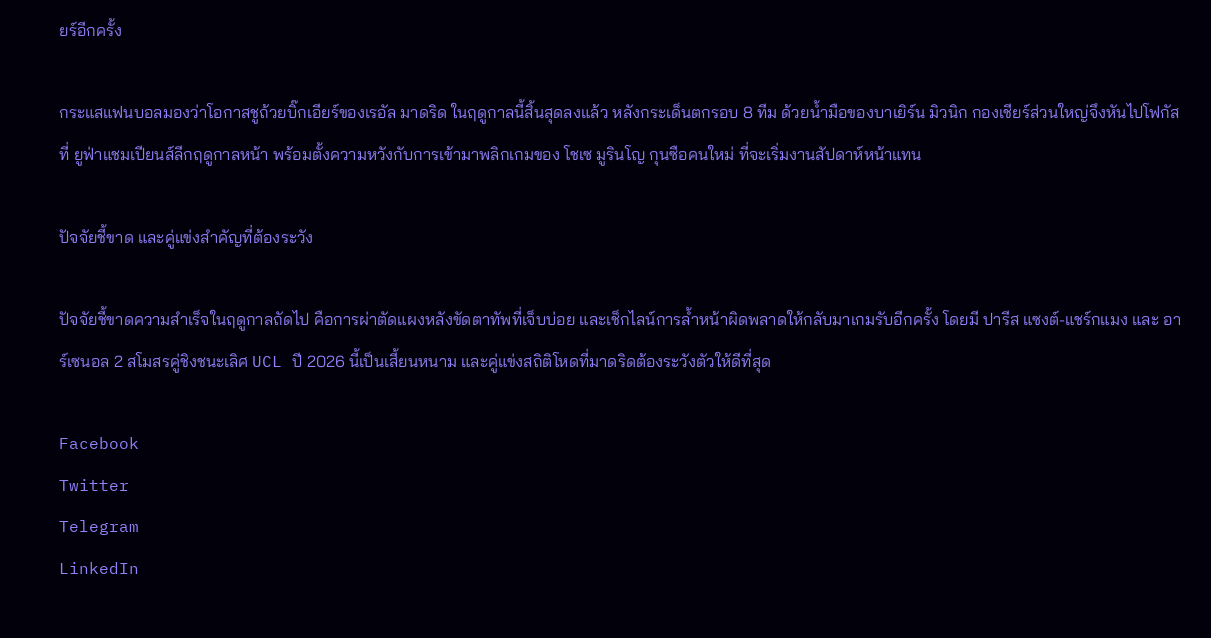ยร์อีกครั้ง

กระแสแฟนบอลมองว่าโอกาสชูถ้วยบิ๊กเอียร์ของเรอัล มาดริด ในฤดูกาลนี้สิ้นสุดลงแล้ว หลังกระเด็นตกรอบ 8 ทีม ด้วยน้ำมือของบาเยิร์น มิวนิก กองเชียร์ส่วนใหญ่จึงหันไปโฟกัสที่ ยูฟ่าแชมเปียนส์ลีกฤดูกาลหน้า พร้อมตั้งความหวังกับการเข้ามาพลิกเกมของ โชเซ มูรินโญ กุนซือคนใหม่ ที่จะเริ่มงานสัปดาห์หน้าแทน

ปัจจัยชี้ขาด และคู่แข่งสำคัญที่ต้องระวัง

ปัจจัยชี้ขาดความสำเร็จในฤดูกาลถัดไป คือการผ่าตัดแผงหลังขัดตาทัพที่เจ็บบ่อย และเช็กไลน์การล้ำหน้าผิดพลาดให้กลับมาเกมรับอีกครั้ง โดยมี ปารีส แซงต์-แชร์กแมง และ อาร์เซนอล 2 สโมสรคู่ชิงชนะเลิศ UCL ปี 2026 นี้เป็นเสี้ยนหนาม และคู่แข่งสถิติโหดที่มาดริดต้องระวังตัวให้ดีที่สุด

Facebook
Twitter
Telegram
LinkedIn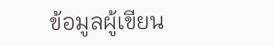ข้อมูลผู้เขียน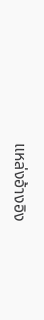แหล่งอ้างอิง